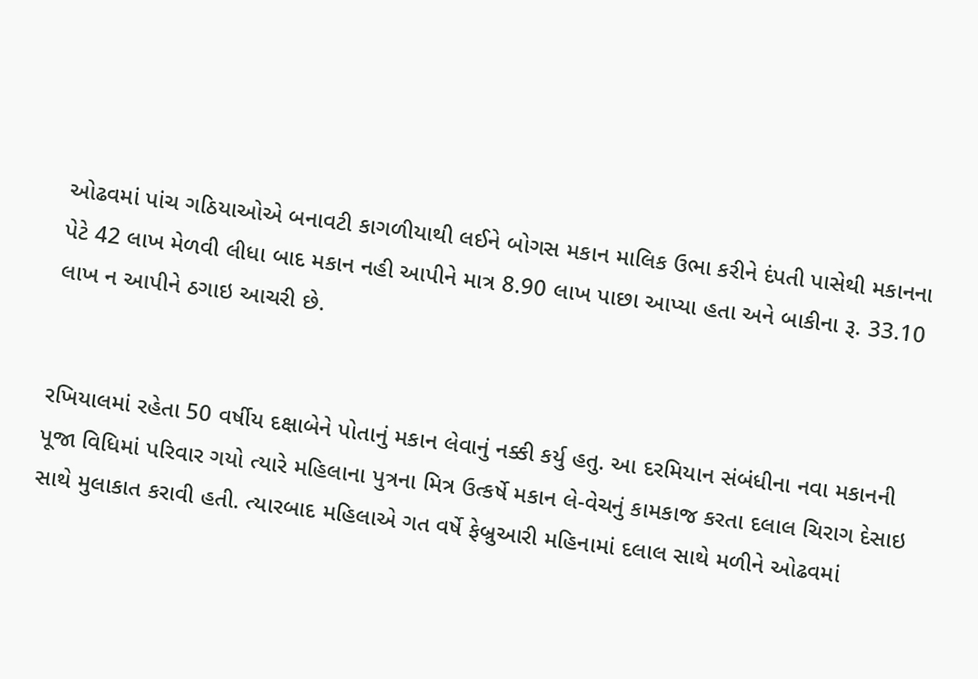ઓઢવમાં પાંચ ગઠિયાઓએ બનાવટી કાગળીયાથી લઈને બોગસ મકાન માલિક ઉભા કરીને દંપતી પાસેથી મકાનના પેટે 42 લાખ મેળવી લીધા બાદ મકાન નહી આપીને માત્ર 8.90 લાખ પાછા આપ્યા હતા અને બાકીના રૂ. 33.10 લાખ ન આપીને ઠગાઇ આચરી છે.


રખિયાલમાં રહેતા 50 વર્ષીય દક્ષાબેને પોતાનું મકાન લેવાનું નક્કી કર્યુ હતુ. આ દરમિયાન સંબંધીના નવા મકાનની પૂજા વિધિમાં પરિવાર ગયો ત્યારે મહિલાના પુત્રના મિત્ર ઉત્કર્ષે મકાન લે-વેચનું કામકાજ કરતા દલાલ ચિરાગ દેસાઇ સાથે મુલાકાત કરાવી હતી. ત્યારબાદ મહિલાએ ગત વર્ષે ફેબ્રુઆરી મહિનામાં દલાલ સાથે મળીને ઓઢવમાં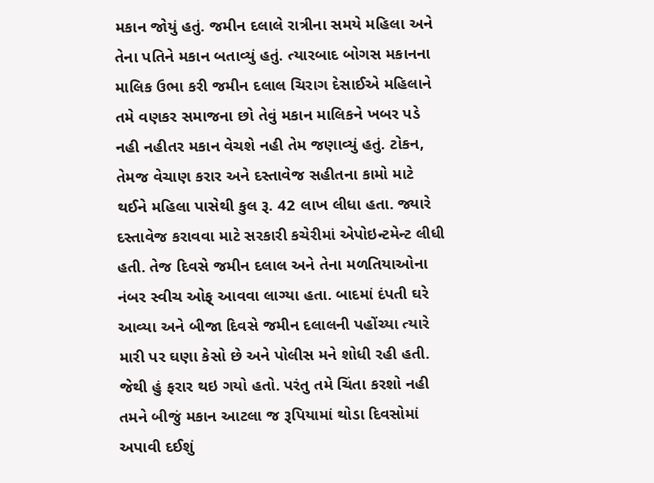મકાન જોયું હતું. જમીન દલાલે રાત્રીના સમયે મહિલા અને તેના પતિને મકાન બતાવ્યું હતું. ત્યારબાદ બોગસ મકાનના માલિક ઉભા કરી જમીન દલાલ ચિરાગ દેસાઈએ મહિલાને તમે વણકર સમાજના છો તેવું મકાન માલિકને ખબર પડે નહી નહીતર મકાન વેચશે નહી તેમ જણાવ્યું હતું. ટોકન, તેમજ વેચાણ કરાર અને દસ્તાવેજ સહીતના કામો માટે થઈને મહિલા પાસેથી કુલ રૂ. 42 લાખ લીધા હતા. જ્યારે દસ્તાવેજ કરાવવા માટે સરકારી કચેરીમાં એપોઇન્ટમેન્ટ લીધી હતી. તેજ દિવસે જમીન દલાલ અને તેના મળતિયાઓના નંબર સ્વીચ ઓફ્ આવવા લાગ્યા હતા. બાદમાં દંપતી ઘરે આવ્યા અને બીજા દિવસે જમીન દલાલની પહોંચ્યા ત્યારે મારી પર ઘણા કેસો છે અને પોલીસ મને શોધી રહી હતી. જેથી હું ફરાર થઇ ગયો હતો. પરંતુ તમે ચિંતા કરશો નહી તમને બીજું મકાન આટલા જ રૂપિયામાં થોડા દિવસોમાં અપાવી દઈશું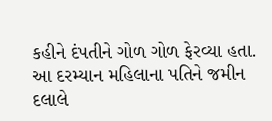કહીને દંપતીને ગોળ ગોળ ફેરવ્યા હતા. આ દરમ્યાન મહિલાના પતિને જમીન દલાલે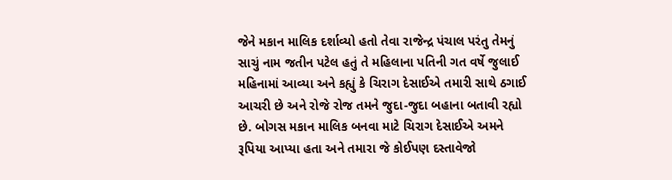જેને મકાન માલિક દર્શાવ્યો હતો તેવા રાજેન્દ્ર પંચાલ પરંતુ તેમનું સાચું નામ જતીન પટેલ હતું તે મહિલાના પતિની ગત વર્ષે જુલાઈ મહિનામાં આવ્યા અને કહ્યું કે ચિરાગ દેસાઈએ તમારી સાથે ઠગાઈ આચરી છે અને રોજે રોજ તમને જુદા-જુદા બહાના બતાવી રહ્યો છે. બોગસ મકાન માલિક બનવા માટે ચિરાગ દેસાઈએ અમને રૂપિયા આપ્યા હતા અને તમારા જે કોઈપણ દસ્તાવેજો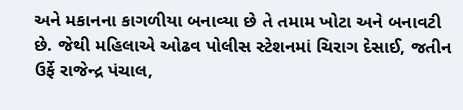અને મકાનના કાગળીયા બનાવ્યા છે તે તમામ ખોટા અને બનાવટી છે. જેથી મહિલાએ ઓઢવ પોલીસ સ્ટેશનમાં ચિરાગ દેસાઈ, જતીન ઉર્ફે રાજેન્દ્ર પંચાલ,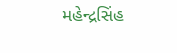મહેન્દ્રસિંહ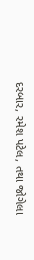દરબાર, રમેશ પટેલ, તથા જોગેલા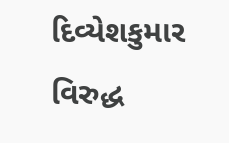દિવ્યેશકુમાર વિરુદ્ધ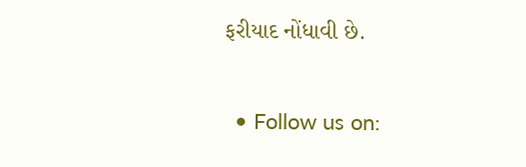ફરીયાદ નોંધાવી છે.


  • Follow us on: